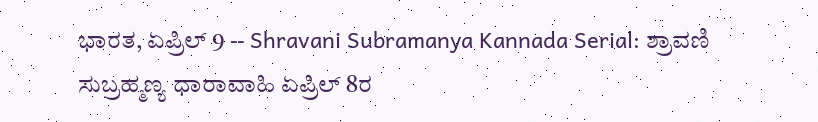ಭಾರತ, ಏಪ್ರಿಲ್ 9 -- Shravani Subramanya Kannada Serial: ಶ್ರಾವಣಿ ಸುಬ್ರಹ್ಮಣ್ಯ ಧಾರಾವಾಹಿ ಏಪ್ರಿಲ್ 8ರ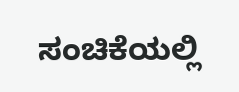ಸಂಚಿಕೆಯಲ್ಲಿ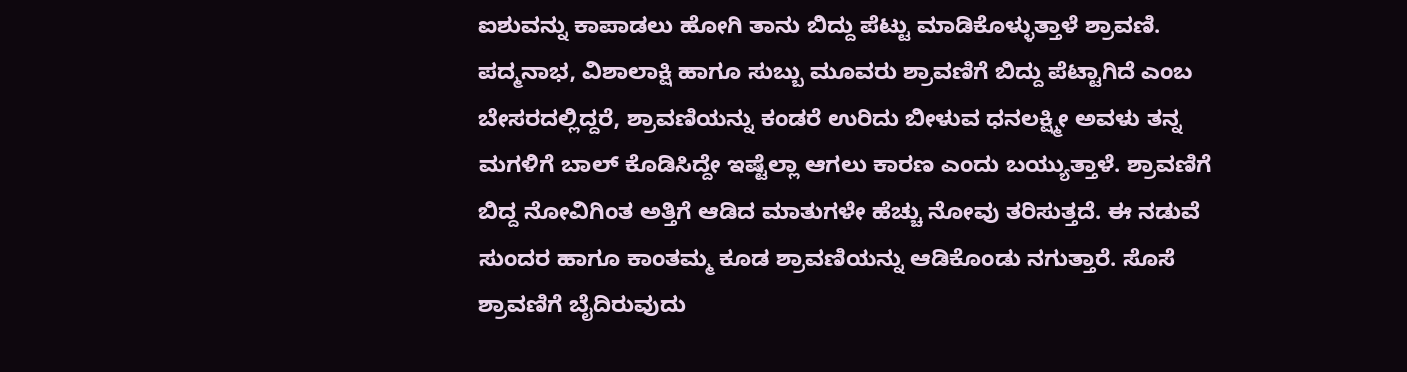ಐಶುವನ್ನು ಕಾಪಾಡಲು ಹೋಗಿ ತಾನು ಬಿದ್ದು ಪೆಟ್ಟು ಮಾಡಿಕೊಳ್ಳುತ್ತಾಳೆ ಶ್ರಾವಣಿ. ಪದ್ಮನಾಭ, ವಿಶಾಲಾಕ್ಷಿ ಹಾಗೂ ಸುಬ್ಬು ಮೂವರು ಶ್ರಾವಣಿಗೆ ಬಿದ್ದು ಪೆಟ್ಟಾಗಿದೆ ಎಂಬ ಬೇಸರದಲ್ಲಿದ್ದರೆ, ಶ್ರಾವಣಿಯನ್ನು ಕಂಡರೆ ಉರಿದು ಬೀಳುವ ಧನಲಕ್ಷ್ಮೀ ಅವಳು ತನ್ನ ಮಗಳಿಗೆ ಬಾಲ್ ಕೊಡಿಸಿದ್ದೇ ಇಷ್ಟೆಲ್ಲಾ ಆಗಲು ಕಾರಣ ಎಂದು ಬಯ್ಯುತ್ತಾಳೆ. ಶ್ರಾವಣಿಗೆ ಬಿದ್ದ ನೋವಿಗಿಂತ ಅತ್ತಿಗೆ ಆಡಿದ ಮಾತುಗಳೇ ಹೆಚ್ಚು ನೋವು ತರಿಸುತ್ತದೆ. ಈ ನಡುವೆ ಸುಂದರ ಹಾಗೂ ಕಾಂತಮ್ಮ ಕೂಡ ಶ್ರಾವಣಿಯನ್ನು ಆಡಿಕೊಂಡು ನಗುತ್ತಾರೆ. ಸೊಸೆ ಶ್ರಾವಣಿಗೆ ಬೈದಿರುವುದು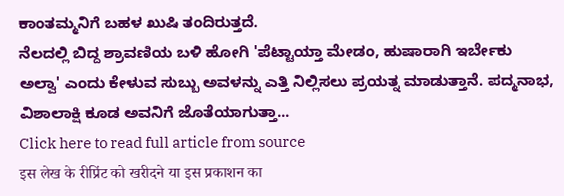ಕಾಂತಮ್ಮನಿಗೆ ಬಹಳ ಖುಷಿ ತಂದಿರುತ್ತದೆ.
ನೆಲದಲ್ಲಿ ಬಿದ್ದ ಶ್ರಾವಣಿಯ ಬಳಿ ಹೋಗಿ 'ಪೆಟ್ಟಾಯ್ತಾ ಮೇಡಂ, ಹುಷಾರಾಗಿ ಇರ್ಬೇಕು ಅಲ್ವಾ' ಎಂದು ಕೇಳುವ ಸುಬ್ಬು ಅವಳನ್ನು ಎತ್ತಿ ನಿಲ್ಲಿಸಲು ಪ್ರಯತ್ನ ಮಾಡುತ್ತಾನೆ. ಪದ್ಮನಾಭ, ವಿಶಾಲಾಕ್ಷಿ ಕೂಡ ಅವನಿಗೆ ಜೊತೆಯಾಗುತ್ತಾ...
Click here to read full article from source
इस लेख के रीप्रिंट को खरीदने या इस प्रकाशन का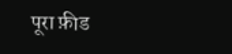पूरा फ़ीड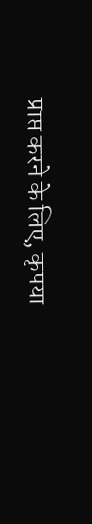प्राप्त करने के लिए, कृपया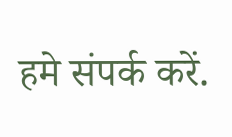हमे संपर्क करें.